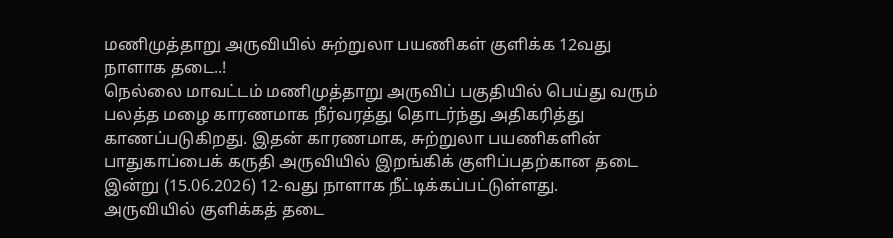மணிமுத்தாறு அருவியில் சுற்றுலா பயணிகள் குளிக்க 12வது நாளாக தடை..!
நெல்லை மாவட்டம் மணிமுத்தாறு அருவிப் பகுதியில் பெய்து வரும் பலத்த மழை காரணமாக நீர்வரத்து தொடர்ந்து அதிகரித்து காணப்படுகிறது. இதன் காரணமாக, சுற்றுலா பயணிகளின் பாதுகாப்பைக் கருதி அருவியில் இறங்கிக் குளிப்பதற்கான தடை இன்று (15.06.2026) 12-வது நாளாக நீட்டிக்கப்பட்டுள்ளது.
அருவியில் குளிக்கத் தடை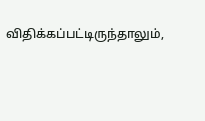விதிக்கப்பட்டிருந்தாலும்,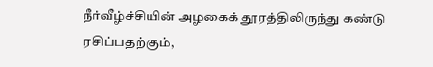நீர்வீழ்ச்சியின் அழகைக் தூரத்திலிருந்து கண்டு ரசிப்பதற்கும்,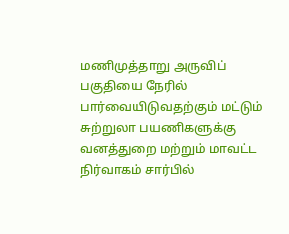மணிமுத்தாறு அருவிப் பகுதியை நேரில் பார்வையிடுவதற்கும் மட்டும் சுற்றுலா பயணிகளுக்கு வனத்துறை மற்றும் மாவட்ட நிர்வாகம் சார்பில்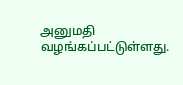அனுமதி வழங்கப்பட்டுள்ளது.